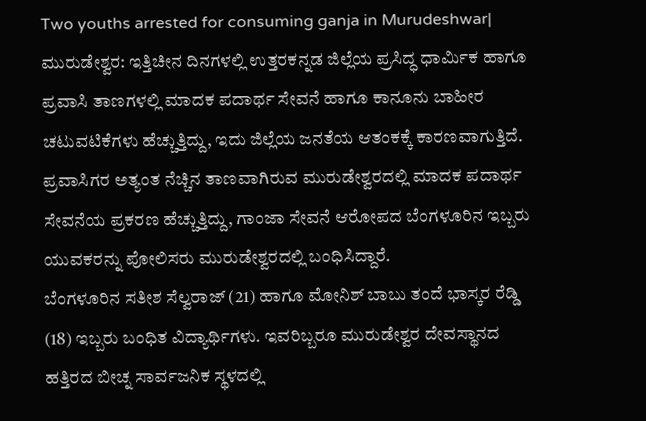Two youths arrested for consuming ganja in Murudeshwar| ಮುರುಡೇಶ್ವರ: ಇತ್ತಿಚೀನ ದಿನಗಳಲ್ಲಿ ಉತ್ತರಕನ್ನಡ ಜಿಲ್ಲೆಯ ಪ್ರಸಿದ್ಧ ಧಾರ್ಮಿಕ ಹಾಗೂ ಪ್ರವಾಸಿ ತಾಣಗಳಲ್ಲಿ ಮಾದಕ ಪದಾರ್ಥ ಸೇವನೆ ಹಾಗೂ ಕಾನೂನು ಬಾಹೀರ ಚಟುವಟಿಕೆಗಳು ಹೆಚ್ಚುತ್ತಿದ್ದು, ಇದು ಜಿಲ್ಲೆಯ ಜನತೆಯ ಆತಂಕಕ್ಕೆ ಕಾರಣವಾಗುತ್ತಿದೆ. ಪ್ರವಾಸಿಗರ ಅತ್ಯಂತ ನೆಚ್ಚಿನ ತಾಣವಾಗಿರುವ ಮುರುಡೇಶ್ವರದಲ್ಲಿ ಮಾದಕ ಪದಾರ್ಥ ಸೇವನೆಯ ಪ್ರಕರಣ ಹೆಚ್ಚುತ್ತಿದ್ದು, ಗಾಂಜಾ ಸೇವನೆ ಆರೋಪದ ಬೆಂಗಳೂರಿನ ಇಬ್ಬರು ಯುವಕರನ್ನು ಪೋಲಿಸರು ಮುರುಡೇಶ್ವರದಲ್ಲಿ ಬಂಧಿಸಿದ್ದಾರೆ.
ಬೆಂಗಳೂರಿನ ಸತೀಶ ಸೆಲ್ವರಾಜ್ (21) ಹಾಗೂ ಮೋನಿಶ್ ಬಾಬು ತಂದೆ ಭಾಸ್ಕರ ರೆಡ್ಡಿ (18) ಇಬ್ಬರು ಬಂಧಿತ ವಿದ್ಯಾರ್ಥಿಗಳು. ಇವರಿಬ್ಬರೂ ಮುರುಡೇಶ್ವರ ದೇವಸ್ಥಾನದ ಹತ್ತಿರದ ಬೀಚ್ನ ಸಾರ್ವಜನಿಕ ಸ್ಥಳದಲ್ಲಿ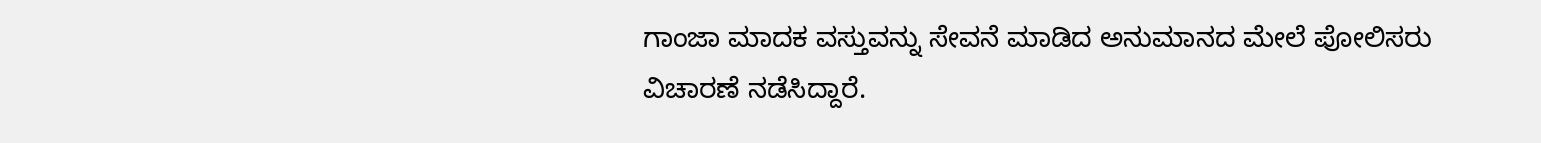ಗಾಂಜಾ ಮಾದಕ ವಸ್ತುವನ್ನು ಸೇವನೆ ಮಾಡಿದ ಅನುಮಾನದ ಮೇಲೆ ಪೋಲಿಸರು ವಿಚಾರಣೆ ನಡೆಸಿದ್ದಾರೆ.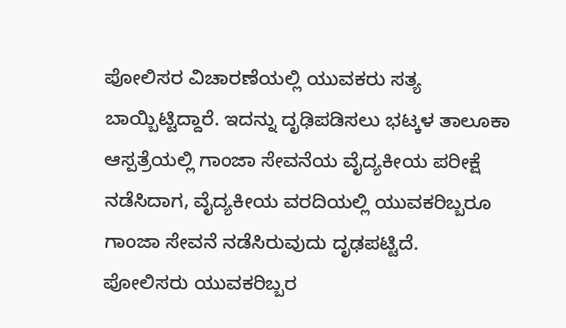ಪೋಲಿಸರ ವಿಚಾರಣೆಯಲ್ಲಿ ಯುವಕರು ಸತ್ಯ ಬಾಯ್ಬಿಟ್ಟಿದ್ದಾರೆ. ಇದನ್ನು ದೃಢಿಪಡಿಸಲು ಭಟ್ಕಳ ತಾಲೂಕಾ ಆಸ್ಪತ್ರೆಯಲ್ಲಿ ಗಾಂಜಾ ಸೇವನೆಯ ವೈದ್ಯಕೀಯ ಪರೀಕ್ಷೆ ನಡೆಸಿದಾಗ, ವೈದ್ಯಕೀಯ ವರದಿಯಲ್ಲಿ ಯುವಕರಿಬ್ಬರೂ ಗಾಂಜಾ ಸೇವನೆ ನಡೆಸಿರುವುದು ದೃಢಪಟ್ಟಿದೆ.
ಪೋಲಿಸರು ಯುವಕರಿಬ್ಬರ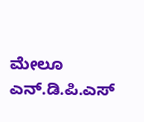ಮೇಲೂ ಎನ್.ಡಿ.ಪಿ.ಎಸ್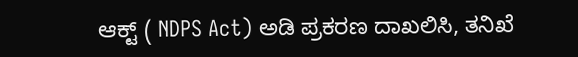ಆಕ್ಟ್ ( NDPS Act) ಅಡಿ ಪ್ರಕರಣ ದಾಖಲಿಸಿ, ತನಿಖೆ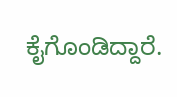ಕೈಗೊಂಡಿದ್ದಾರೆ.